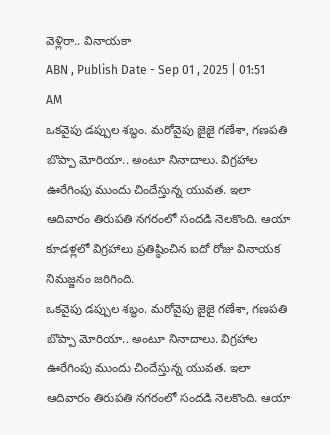వెళ్లిరా.. వినాయకా
ABN , Publish Date - Sep 01 , 2025 | 01:51 AM
ఒకవైపు డప్పుల శబ్ధం. మరోవైపు జైజై గణేశా, గణపతి బొప్పా మోరియా.. అంటూ నినాదాలు. విగ్రహాల ఊరేగింపు ముందు చిందేస్తున్న యువత. ఇలా ఆదివారం తిరుపతి నగరంలో సందడి నెలకొంది. ఆయా కూడళ్లలో విగ్రహాలు ప్రతిష్ఠించిన ఐదో రోజు వినాయక నిమజ్జనం జరిగింది.
ఒకవైపు డప్పుల శబ్ధం. మరోవైపు జైజై గణేశా, గణపతి బొప్పా మోరియా.. అంటూ నినాదాలు. విగ్రహాల ఊరేగింపు ముందు చిందేస్తున్న యువత. ఇలా ఆదివారం తిరుపతి నగరంలో సందడి నెలకొంది. ఆయా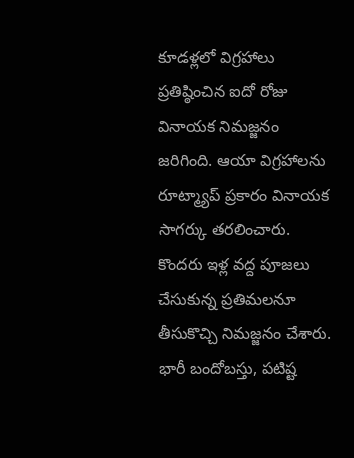కూడళ్లలో విగ్రహాలు ప్రతిష్ఠించిన ఐదో రోజు వినాయక నిమజ్జనం జరిగింది. ఆయా విగ్రహాలను రూట్మ్యాప్ ప్రకారం వినాయక సాగర్కు తరలించారు. కొందరు ఇళ్ల వద్ద పూజలు చేసుకున్న ప్రతిమలనూ తీసుకొచ్చి నిమజ్జనం చేశారు. భారీ బందోబస్తు, పటిష్ట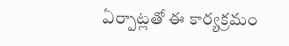ఏర్పాట్లతో ఈ కార్యక్రమం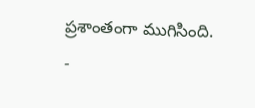ప్రశాంతంగా ముగిసింది.
-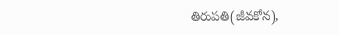తిరుపతి(జీవకోన),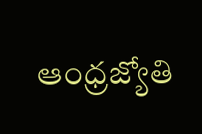ఆంధ్రజ్యోతి